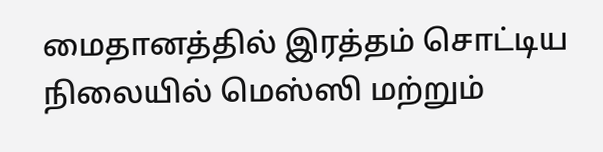மைதானத்தில் இரத்தம் சொட்டிய நிலையில் மெஸ்ஸி மற்றும்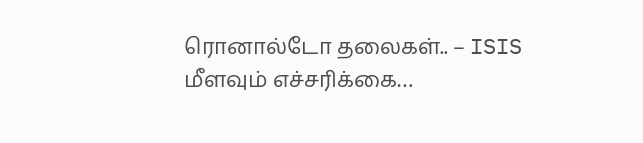ரொனால்டோ தலைகள்.. – ISIS மீளவும் எச்சரிக்கை…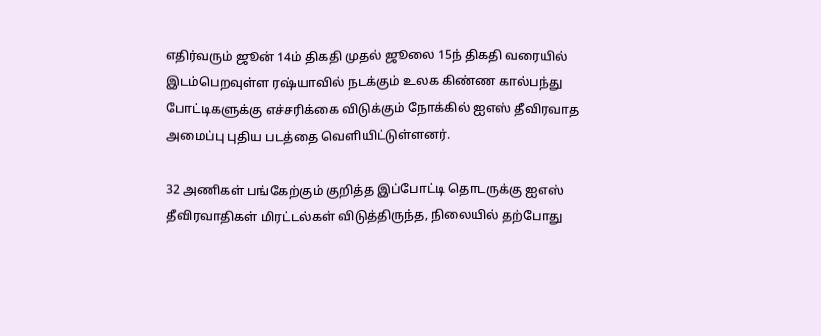எதிர்வரும் ஜூன் 14ம் திகதி முதல் ஜூலை 15ந் திகதி வரையில் இடம்பெறவுள்ள ரஷ்யாவில் நடக்கும் உலக கிண்ண கால்பந்து போட்டிகளுக்கு எச்சரிக்கை விடுக்கும் நோக்கில் ஐஎஸ் தீவிரவாத அமைப்பு புதிய படத்தை வெளியிட்டுள்ளனர்.

32 அணிகள் பங்கேற்கும் குறித்த இப்போட்டி தொடருக்கு ஐஎஸ் தீவிரவாதிகள் மிரட்டல்கள் விடுத்திருந்த, நிலையில் தற்போது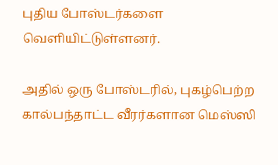புதிய போஸ்டர்களை வெளியிட்டுள்ளனர்.

அதில் ஒரு போஸ்டரில், புகழ்பெற்ற கால்பந்தாட்ட வீரர்களான மெஸ்ஸி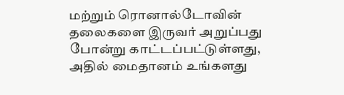மற்றும் ரொனால்டோவின் தலைகளை இருவர் அறுப்பது போன்று காட்டப்பட்டுள்ளது, அதில் மைதானம் உங்களது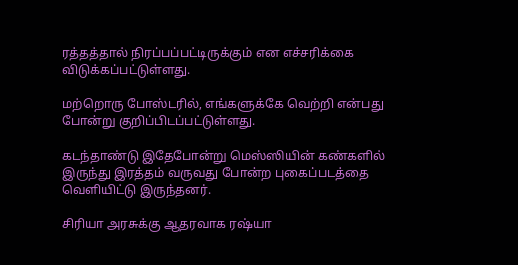ரத்தத்தால் நிரப்பப்பட்டிருக்கும் என எச்சரிக்கை விடுக்கப்பட்டுள்ளது.

மற்றொரு போஸ்டரில், எங்களுக்கே வெற்றி என்பது போன்று குறிப்பிடப்பட்டுள்ளது.

கடந்தாண்டு இதேபோன்று மெஸ்ஸியின் கண்களில் இருந்து இரத்தம் வருவது போன்ற புகைப்படத்தை வெளியிட்டு இருந்தனர்.

சிரியா அரசுக்கு ஆதரவாக ரஷ்யா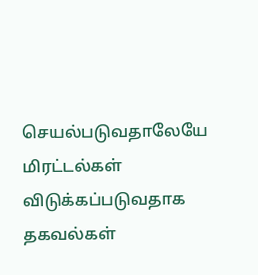செயல்படுவதாலேயே மிரட்டல்கள் விடுக்கப்படுவதாக தகவல்கள்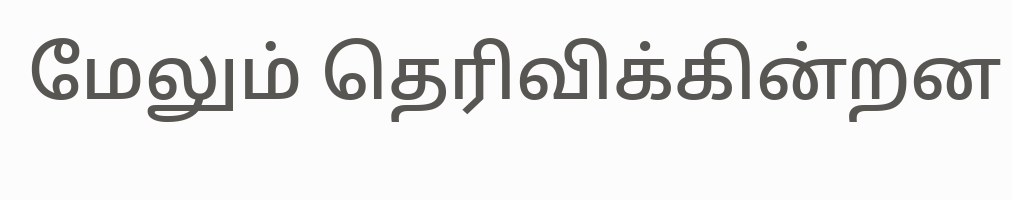மேலும் தெரிவிக்கின்றன